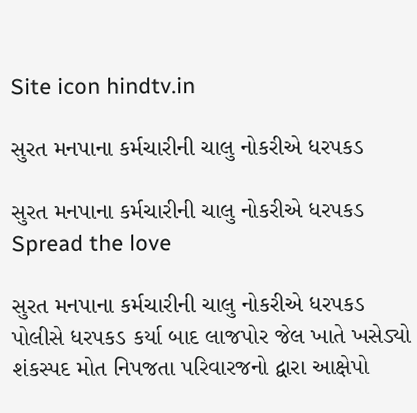Site icon hindtv.in

સુરત મનપાના કર્મચારીની ચાલુ નોકરીએ ધરપકડ

સુરત મનપાના કર્મચારીની ચાલુ નોકરીએ ધરપકડ
Spread the love

સુરત મનપાના કર્મચારીની ચાલુ નોકરીએ ધરપકડ
પોલીસે ધરપકડ કર્યા બાદ લાજપોર જેલ ખાતે ખસેડ્યો
શંકસ્પદ મોત નિપજતા પરિવારજનો દ્વારા આક્ષેપો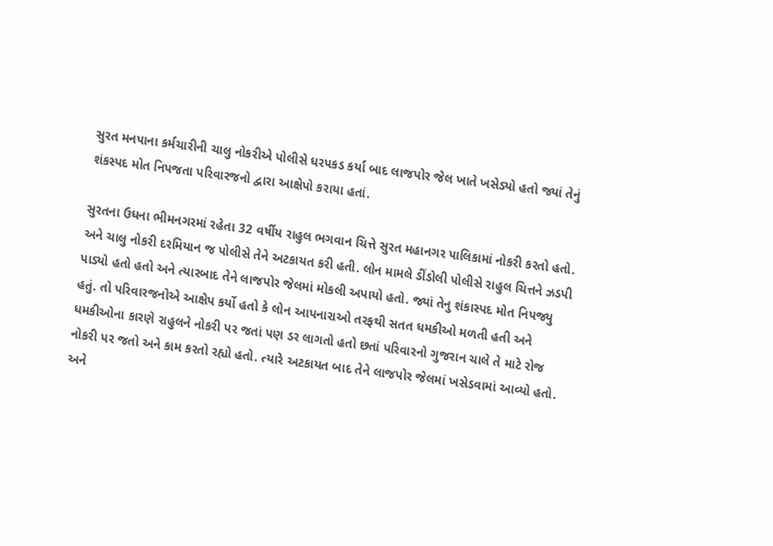સુરત મનપાના કર્મચારીની ચાલુ નોકરીએ પોલીસે ધરપકડ કર્યા બાદ લાજપોર જેલ ખાતે ખસેડ્યો હતો જ્યાં તેનું શંકસ્પદ મોત નિપજતા પરિવારજનો દ્વારા આક્ષેપો કરાયા હતાં.

સુરતના ઉધના ભીમનગરમાં રહેતા 32 વર્ષીય રાહુલ ભગવાન ચિત્તે સુરત મહાનગર પાલિકામાં નોકરી કરતો હતો. અને ચાલુ નોકરી દરમિયાન જ પોલીસે તેને અટકાયત કરી હતી. લોન મામલે ડીંડોલી પોલીસે રાહુલ ચિત્તને ઝડપી પાડ્યો હતો હતો અને ત્યારબાદ તેને લાજપોર જેલમાં મોકલી અપાયો હતો. જ્યાં તેનુ શંકાસ્પદ મોત નિપજ્યુ હતું. તો પરિવારજનોએ આક્ષેપ કર્યો હતો કે લોન આપનારાઓ તરફથી સતત ધમકીઓ મળતી હતી અને ધમકીઓના કારણે રાહુલને નોકરી પર જતાં પણ ડર લાગતો હતો છતાં પરિવારનો ગુજરાન ચાલે તે માટે રોજ નોકરી પર જતો અને કામ કરતો રહ્યો હતો. ત્યારે અટકાયત બાદ તેને લાજપોર જેલમાં ખસેડવામાં આવ્યો હતો. અને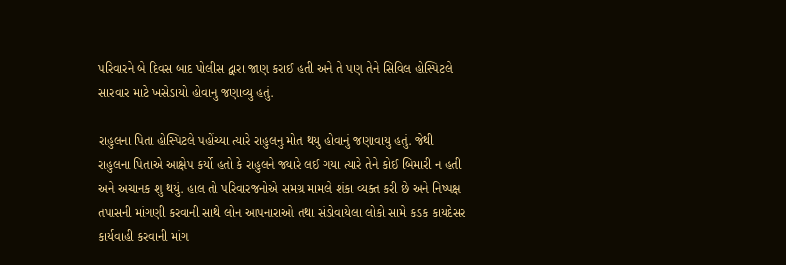પરિવારને બે દિવસ બાદ પોલીસ દ્વારા જાણ કરાઈ હતી અને તે પણ તેને સિવિલ હોસ્પિટલે સારવાર માટે ખસેડાયો હોવાનુ જણાવ્યુ હતું.

રાહુલના પિતા હોસ્પિટલે પહોંચ્યા ત્યારે રાહુલનુ મોત થયુ હોવાનું જણાવાયુ હતું. જેથી રાહુલના પિતાએ આક્ષેપ કર્યો હતો કે રાહુલને જ્યારે લઈ ગયા ત્યારે તેને કોઈ બિમારી ન હતી અને અચાનક શુ થયું. હાલ તો પરિવારજનોએ સમગ્ર મામલે શંકા વ્યક્ત કરી છે અને નિષ્પક્ષ તપાસની માંગણી કરવાની સાથે લોન આપનારાઓ તથા સંડોવાયેલા લોકો સામે કડક કાયદેસર કાર્યવાહી કરવાની માંગ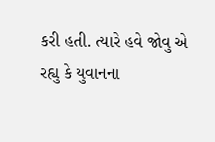કરી હતી. ત્યારે હવે જોવુ એ રહ્યુ કે યુવાનના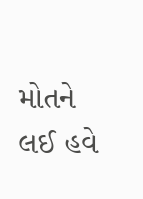મોતને લઈ હવે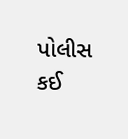પોલીસ કઈ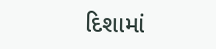દિશામાં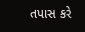તપાસ કરે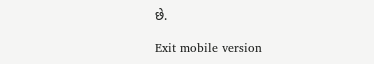છે.

Exit mobile version